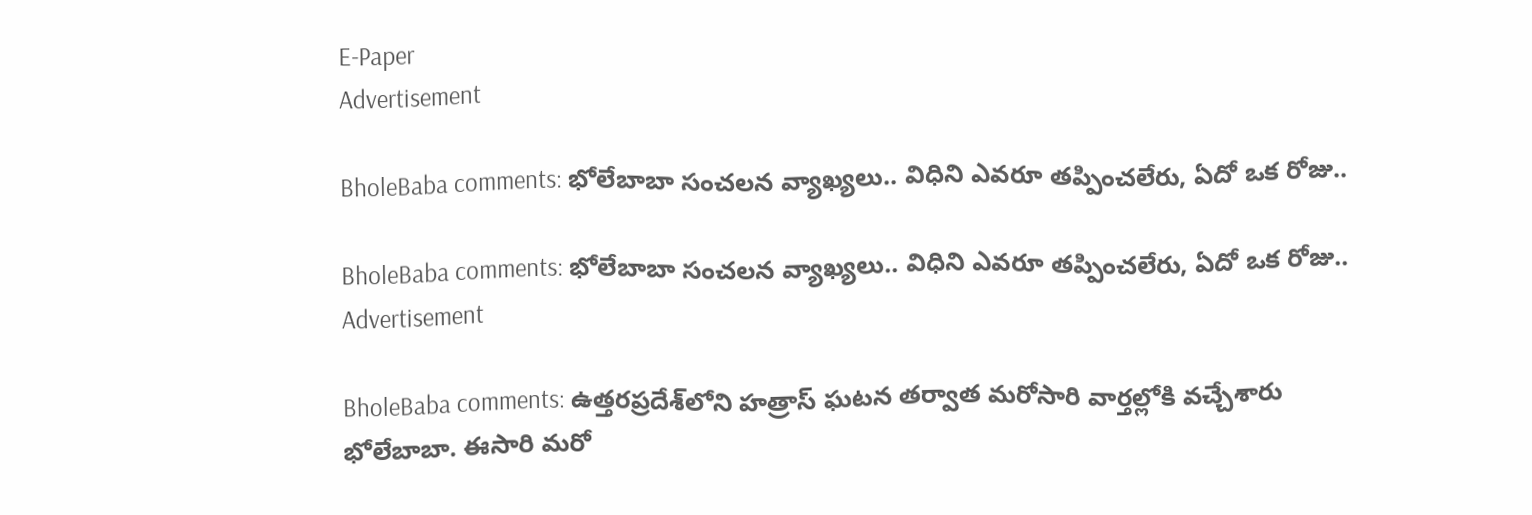E-Paper
Advertisement

BholeBaba comments: భోలేబాబా సంచలన వ్యాఖ్యలు.. విధిని ఎవరూ తప్పించలేరు, ఏదో ఒక రోజు..

BholeBaba comments: భోలేబాబా సంచలన వ్యాఖ్యలు.. విధిని ఎవరూ తప్పించలేరు, ఏదో ఒక రోజు..
Advertisement

BholeBaba comments: ఉత్తరప్రదేశ్‌లోని హత్రాస్ ఘటన తర్వాత మరోసారి వార్తల్లోకి వచ్చేశారు భోలేబాబా. ఈసారి మరో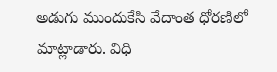అడుగు ముందుకేసి వేదాంత ధోరణిలో మాట్లాడారు. విధి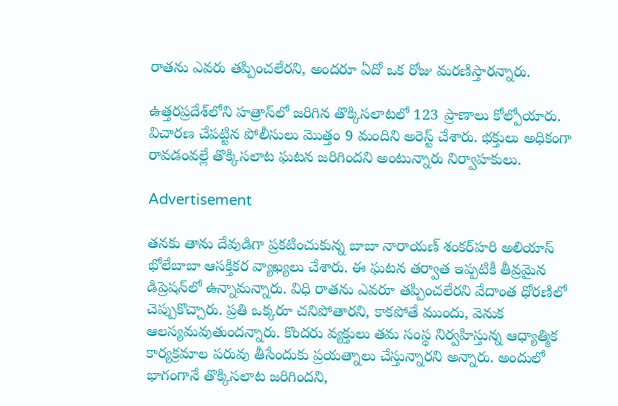రాతను ఎవరు తప్పించలేరని, అందరూ ఏదో ఒక రోజు మరణిస్తారన్నారు.

ఉత్తరప్రదేశ్‌లోని హత్రాస్‌లో జరిగిన తొక్కిసలాటలో 123 ప్రాణాలు కోల్పోయారు. విచారణ చేపట్టిన పోలీసులు మొత్తం 9 మందిని అరెస్ట్ చేశారు. భక్తులు అధికంగా రావడంవల్లే తొక్కిసలాట ఘటన జరిగిందని అంటున్నారు నిర్వాహకులు.

Advertisement

తనకు తాను దేవుడిగా ప్రకటించుకున్న బాబా నారాయణ్ శంకర్‌హరి అలియాస్ భోలేబాబా ఆసక్తికర వ్యాఖ్యలు చేశారు. ఈ ఘటన తర్వాత ఇప్పటికీ తీవ్రమైన డిప్రెషన్‌లో ఉన్నామన్నారు. విధి రాతను ఎవరూ తప్పించలేరని వేదాంత ధోరణిలో చెప్పుకొచ్చారు. ప్రతి ఒక్కరూ చనిపోతారని, కాకపోతే ముందు, వెనుక ఆలస్యమవుతుందన్నారు. కొందరు వ్యక్తులు తమ సంస్థ నిర్వహిస్తున్న ఆధ్యాత్మిక కార్యక్రమాల పరువు తీసేందుకు ప్రయత్నాలు చేస్తున్నారని అన్నారు. అందులో భాగంగానే తొక్కిసలాట జరిగిందని,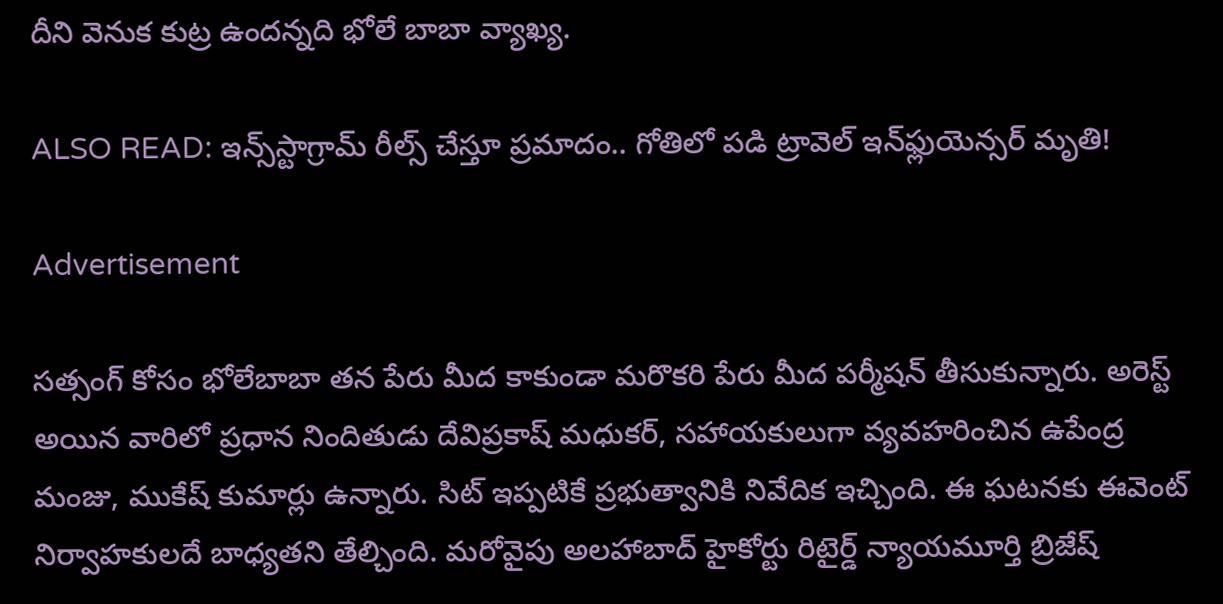దీని వెనుక కుట్ర ఉందన్నది భోలే బాబా వ్యాఖ్య.

ALSO READ: ఇన్స్‌స్టాగ్రామ్ రీల్స్ చేస్తూ ప్రమాదం.. గోతిలో పడి ట్రావెల్ ఇన్‌ఫ్లుయెన్సర్ మృతి!

Advertisement

సత్సంగ్ కోసం భోలేబాబా తన పేరు మీద కాకుండా మరొకరి పేరు మీద పర్మీషన్ తీసుకున్నారు. అరెస్ట్ అయిన వారిలో ప్రధాన నిందితుడు దేవిప్రకాష్ మధుకర్‌, సహాయకులుగా వ్యవహరించిన ఉపేంద్ర మంజు, ముకేష్ కుమార్లు ఉన్నారు. సిట్ ఇప్పటికే ప్రభుత్వానికి నివేదిక ఇచ్చింది. ఈ ఘటనకు ఈవెంట్ నిర్వాహకులదే బాధ్యతని తేల్చింది. మరోవైపు అలహాబాద్‌ హైకోర్టు రిటైర్డ్‌ న్యాయమూర్తి బ్రిజేష్‌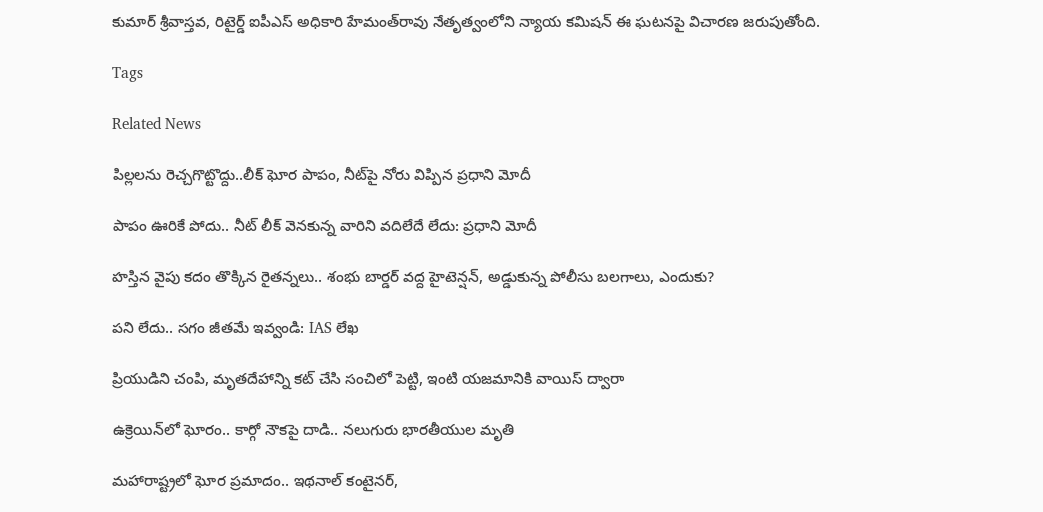కుమార్‌ శ్రీవాస్తవ, రిటైర్డ్‌ ఐపీఎస్‌ అధికారి హేమంత్‌రావు నేతృత్వంలోని న్యాయ కమిషన్‌ ఈ ఘటనపై విచారణ జరుపుతోంది.

Tags

Related News

పిల్లలను రెచ్చగొట్టొద్దు..లీక్ ఘోర పాపం, నీట్‌పై నోరు విప్పిన ప్రధాని మోదీ

పాపం ఊరికే పోదు.. నీట్ లీక్ వెనకున్న వారిని వదిలేదే లేదు: ప్రధాని మోదీ

హస్తిన వైపు కదం తొక్కిన రైతన్నలు.. శంభు బార్డర్ వద్ద హైటెన్షన్, అడ్డుకున్న పోలీసు బలగాలు, ఎందుకు?

పని లేదు.. సగం జీతమే ఇవ్వండి: IAS లేఖ

ప్రియుడిని చంపి, మృతదేహాన్ని కట్ చేసి సంచిలో పెట్టి, ఇంటి యజమానికి వాయిస్ ద్వారా

ఉక్రెయిన్‌లో ఘోరం.. కార్గో నౌకపై దాడి.. నలుగురు భారతీయుల మృతి

మహారాష్ట్రలో ఘోర ప్రమాదం.. ఇథనాల్ కంటైనర్,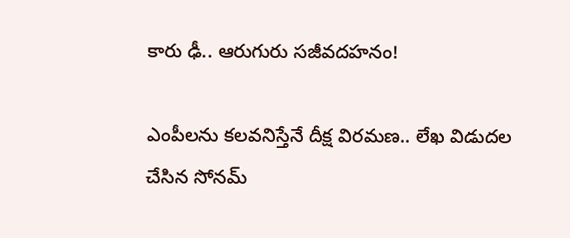కారు ఢీ.. ఆరుగురు సజీవదహనం!

ఎంపీలను కలవనిస్తేనే దీక్ష విరమణ.. లేఖ విడుదల చేసిన సోనమ్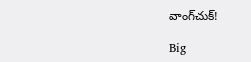వాంగ్‌చుక్!

Big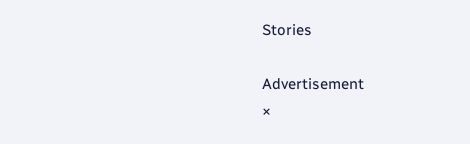Stories

Advertisement
×